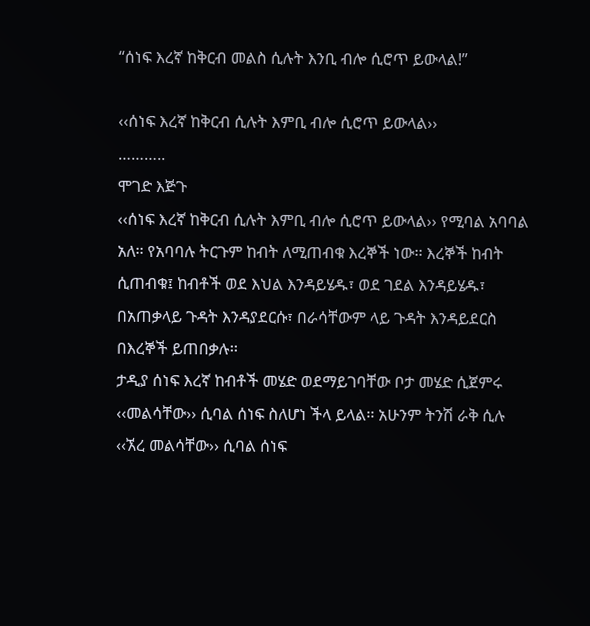“ሰነፍ እረኛ ከቅርብ መልስ ሲሉት እንቢ ብሎ ሲሮጥ ይውላል!”

‹‹ሰነፍ እረኛ ከቅርብ ሲሉት እምቢ ብሎ ሲሮጥ ይውላል››
………..
ሞገድ እጅጉ
‹‹ሰነፍ እረኛ ከቅርብ ሲሉት እምቢ ብሎ ሲሮጥ ይውላል›› የሚባል አባባል አለ፡፡ የአባባሉ ትርጉም ከብት ለሚጠብቁ እረኞች ነው፡፡ እረኞች ከብት ሲጠብቁ፤ ከብቶች ወደ እህል እንዳይሄዱ፣ ወደ ገደል እንዳይሄዱ፣ በአጠቃላይ ጉዳት እንዳያደርሱ፣ በራሳቸውም ላይ ጉዳት እንዳይደርስ በእረኞች ይጠበቃሉ፡፡
ታዲያ ሰነፍ እረኛ ከብቶች መሄድ ወደማይገባቸው ቦታ መሄድ ሲጀምሩ ‹‹መልሳቸው›› ሲባል ሰነፍ ስለሆነ ችላ ይላል፡፡ አሁንም ትንሽ ራቅ ሲሉ ‹‹ኧረ መልሳቸው›› ሲባል ሰነፍ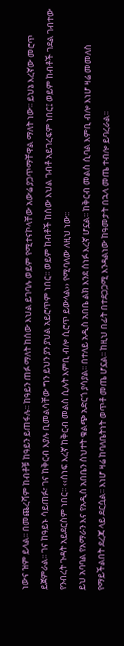ነውና ዝም ይላል፡፡ በመጨረሻም ከብቶቹ ከዓይን ይጠፋሉ፡፡ ከዓይን ጠፉ ማለት ከሰው እህል ይገባሉ ወይም የሚተናኮላቸው አውሬ ያጋጥማቸዋል ማለት ነው፡፡ ይህኔ እረኛው መሮጥ ይጀምራል፡፡ ገና ከዓይኑ ሳይጠፉ፣ ገና ከቅርብ እያሉ ቢመልሳቸው ግን ይህን ያን ያህል አይሮጥም ነበር፡፡ ወይም ከብቶች ከሰው እህል ገብቶ አይገረፍም ነበር፤ ወይም ከብቶች ገደል ገብተው የንብረት ጉዳት አይደርስም ነበር፡፡ ‹‹ሰነፍ እረኛ ከቅርብ መልስ ሲሉት እምቢ ብሎ ሲሮጥ ይውላል›› የሚባለው ለዚህ ነው፡፡
ይህ አባባል የአማራን እና የአዲስ አበቤን ስህተት ቁልጭ አድርጎ ያሳያል፡፡ በተለይ አዲስ አበቤ ልክ እንደ ሰነፉ እረኛ ሆኗል፡፡ ከቅርብ መልስ ሲባል እምቢ ብሎ እነሆ ዛሬ መመለስ የማይችልበት ደረጃ ላይ ደርሷል፡፡ እነሆ ዛሬ ከባለቤትነት ወጥቶ መጤ ሆኗል፡፡ ከዚህ በፊት በተደጋጋሚ እንዳልነው ከዓመታት በኋላ መጤ ተብሎ ይባረራል፡፡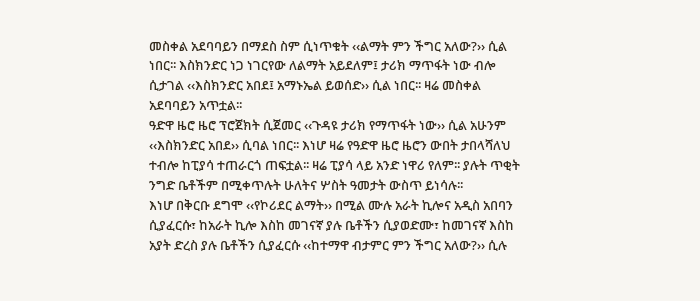መስቀል አደባባይን በማደስ ስም ሲነጥቁት ‹‹ልማት ምን ችግር አለው?›› ሲል ነበር፡፡ እስክንድር ነጋ ነገርየው ለልማት አይደለም፤ ታሪክ ማጥፋት ነው ብሎ ሲታገል ‹‹እስክንድር አበደ፤ አማኑኤል ይወሰድ›› ሲል ነበር፡፡ ዛሬ መስቀል አደባባይን አጥቷል፡፡
ዓድዋ ዜሮ ዜሮ ፕሮጀክት ሲጀመር ‹‹ጉዳዩ ታሪክ የማጥፋት ነው›› ሲል አሁንም ‹‹እስክንድር አበደ›› ሲባል ነበር፡፡ እነሆ ዛሬ የዓድዋ ዜሮ ዜሮን ውበት ታበላሻለህ ተብሎ ከፒያሳ ተጠራርጎ ጠፍቷል፡፡ ዛሬ ፒያሳ ላይ አንድ ነዋሪ የለም፡፡ ያሉት ጥቂት ንግድ ቤቶችም በሚቀጥሉት ሁለትና ሦስት ዓመታት ውስጥ ይነሳሉ፡፡
እነሆ በቅርቡ ደግሞ ‹‹የኮሪደር ልማት›› በሚል ሙሉ አራት ኪሎና አዲስ አበባን ሲያፈርሱ፣ ከአራት ኪሎ እስከ መገናኛ ያሉ ቤቶችን ሲያወድሙ፣ ከመገናኛ እስከ አያት ድረስ ያሉ ቤቶችን ሲያፈርሱ ‹‹ከተማዋ ብታምር ምን ችግር አለው?›› ሲሉ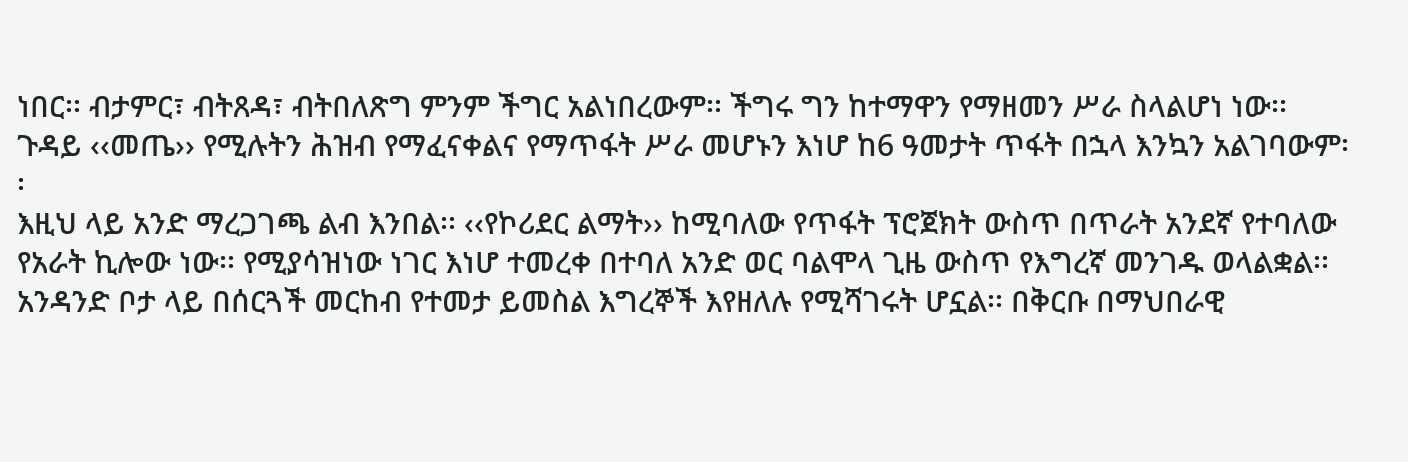ነበር፡፡ ብታምር፣ ብትጸዳ፣ ብትበለጽግ ምንም ችግር አልነበረውም፡፡ ችግሩ ግን ከተማዋን የማዘመን ሥራ ስላልሆነ ነው፡፡ ጉዳይ ‹‹መጤ›› የሚሉትን ሕዝብ የማፈናቀልና የማጥፋት ሥራ መሆኑን እነሆ ከ6 ዓመታት ጥፋት በኋላ እንኳን አልገባውም፡፡
እዚህ ላይ አንድ ማረጋገጫ ልብ እንበል፡፡ ‹‹የኮሪደር ልማት›› ከሚባለው የጥፋት ፕሮጀክት ውስጥ በጥራት አንደኛ የተባለው የአራት ኪሎው ነው፡፡ የሚያሳዝነው ነገር እነሆ ተመረቀ በተባለ አንድ ወር ባልሞላ ጊዜ ውስጥ የእግረኛ መንገዱ ወላልቋል፡፡ አንዳንድ ቦታ ላይ በሰርጓች መርከብ የተመታ ይመስል እግረኞች እየዘለሉ የሚሻገሩት ሆኗል፡፡ በቅርቡ በማህበራዊ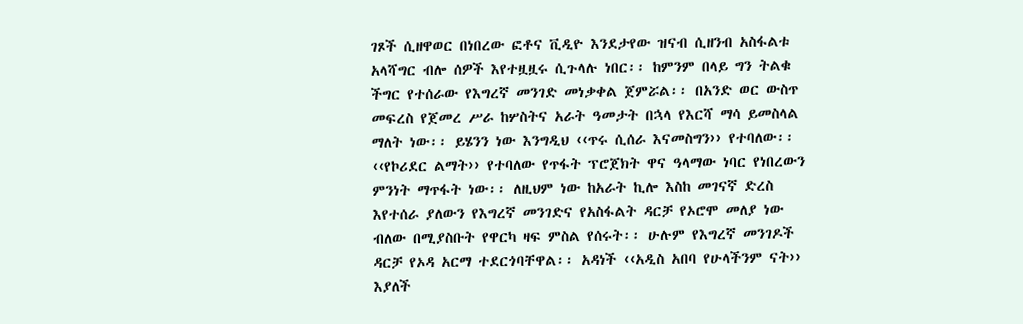ገጾች ሲዘዋወር በነበረው ፎቶና ቪዲዮ እንደታየው ዝናብ ሲዘንብ አስፋልቱ አላሻግር ብሎ ሰዎች እየተዟዟሩ ሲጉላሉ ነበር፡፡ ከምንም በላይ ግን ትልቁ ችግር የተሰራው የእግረኛ መንገድ መነቃቀል ጀምሯል፡፡ በአንድ ወር ውስጥ መፍረስ የጀመረ ሥራ ከሦስትና አራት ዓመታት በኋላ የእርሻ ማሳ ይመስላል ማለት ነው፡፡ ይሄንን ነው እንግዲህ ‹‹ጥሩ ሲሰራ እናመስግን›› የተባለው፡፡
‹‹የኮሪደር ልማት›› የተባለው የጥፋት ፕሮጀክት ዋና ዓላማው ነባር የነበረውን ምንነት ማጥፋት ነው፡፡ ለዚህም ነው ከአራት ኪሎ እስከ መገናኛ ድረስ እየተሰራ ያለውን የእግረኛ መንገድና የአስፋልት ዳርቻ የኦሮሞ መለያ ነው ብለው በሚያስቡት የዋርካ ዛፍ ምስል የሰሩት፡፡ ሁሉም የእግረኛ መንገዶች ዳርቻ የኦዳ አርማ ተደርጎባቸዋል፡፡ አዳነች ‹‹አዲስ አበባ የሁላችንም ናት›› እያለች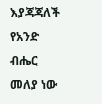እያጃጃለች የአንድ ብሔር መለያ ነው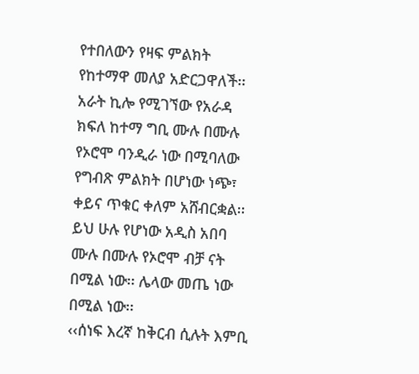የተበለውን የዛፍ ምልክት የከተማዋ መለያ አድርጋዋለች፡፡
አራት ኪሎ የሚገኘው የአራዳ ክፍለ ከተማ ግቢ ሙሉ በሙሉ የኦሮሞ ባንዲራ ነው በሚባለው የግብጽ ምልክት በሆነው ነጭ፣ ቀይና ጥቁር ቀለም አሸብርቋል፡፡ ይህ ሁሉ የሆነው አዲስ አበባ ሙሉ በሙሉ የኦሮሞ ብቻ ናት በሚል ነው፡፡ ሌላው መጤ ነው በሚል ነው፡፡
‹‹ሰነፍ እረኛ ከቅርብ ሲሉት እምቢ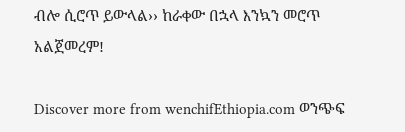ብሎ ሲሮጥ ይውላል›› ከራቀው በኋላ እንኳን መሮጥ አልጀመረም!

Discover more from wenchifEthiopia.com ወንጭፍ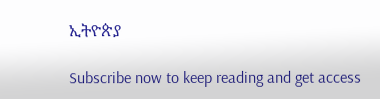ኢትዮጵያ

Subscribe now to keep reading and get access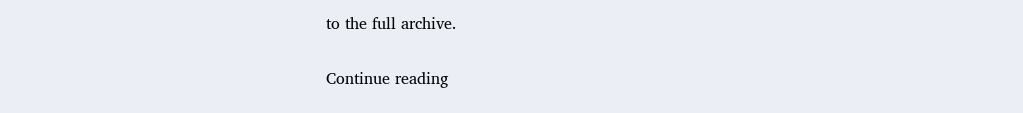to the full archive.

Continue reading